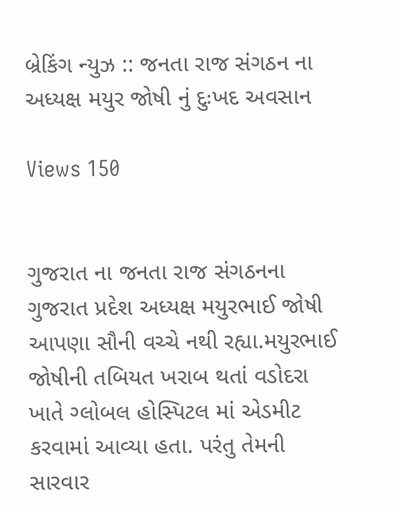બ્રેકિંગ ન્યુઝ :: જનતા રાજ સંગઠન ના અધ્યક્ષ મયુર જોષી નું દુઃખદ અવસાન

Views 150


ગુજરાત ના જનતા રાજ સંગઠનના ગુજરાત પ્રદેશ અધ્યક્ષ મયુરભાઈ જોષી આપણા સૌની વચ્ચે નથી રહ્યા.મયુરભાઈ જોષીની તબિયત ખરાબ થતાં વડોદરા ખાતે ગ્લોબલ હોસ્પિટલ માં એડમીટ કરવામાં આવ્યા હતા. પરંતુ તેમની સારવાર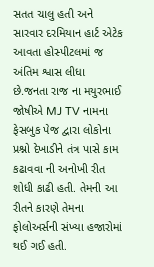સતત ચાલુ હતી અને સારવાર દરમિયાન હાર્ટ એટેક આવતા હોસ્પીટલમાં જ અંતિમ શ્વાસ લીધા છે.જનતા રાજ ના મયુરભાઈ જોષીએ MJ TV નામના ફેસબુક પેજ દ્વારા લોકોના પ્રશ્નો દેખાડીને તંત્ર પાસે કામ કઢાવવા ની અનોખી રીત શોધી કાઢી હતી. તેમની આ રીતને કારણે તેમના ફોલોઅર્સની સંખ્યા હજારોમાં થઈ ગઈ હતી.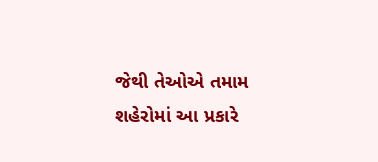જેથી તેઓએ તમામ શહેરોમાં આ પ્રકારે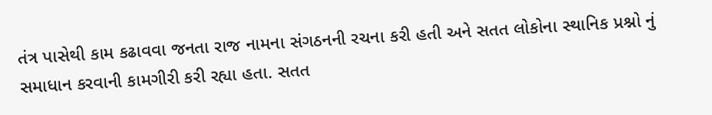તંત્ર પાસેથી કામ કઢાવવા જનતા રાજ નામના સંગઠનની રચના કરી હતી અને સતત લોકોના સ્થાનિક પ્રશ્નો નું સમાધાન કરવાની કામગીરી કરી રહ્યા હતા. સતત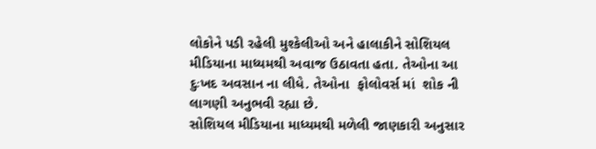લોકોને પડી રહેલી મુશ્કેલીઓ અને હાલાકીને સોશિયલ મીડિયાના માધ્યમથી અવાજ ઉઠાવતા હતા. તેઓના આ દુઃખદ અવસાન ના લીધે. તેઓના  ફોલોવર્સ માં  શોક ની લાગણી અનુભવી રહ્યા છે.
સોશિયલ મીડિયાના માધ્યમથી મળેલી જાણકારી અનુસાર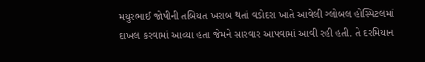મયુરભાઈ જોષીની તબિયત ખરાબ થતાં વડોદરા ખાતે આવેલી ગ્લોબલ હોસ્પિટલમાં દાખલ કરવામાં આવ્યા હતા જેમને સારવાર આપવામાં આવી રહી હતી. તે દરમિયાન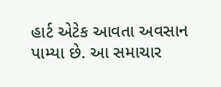હાર્ટ એટેક આવતા અવસાન પામ્યા છે. આ સમાચાર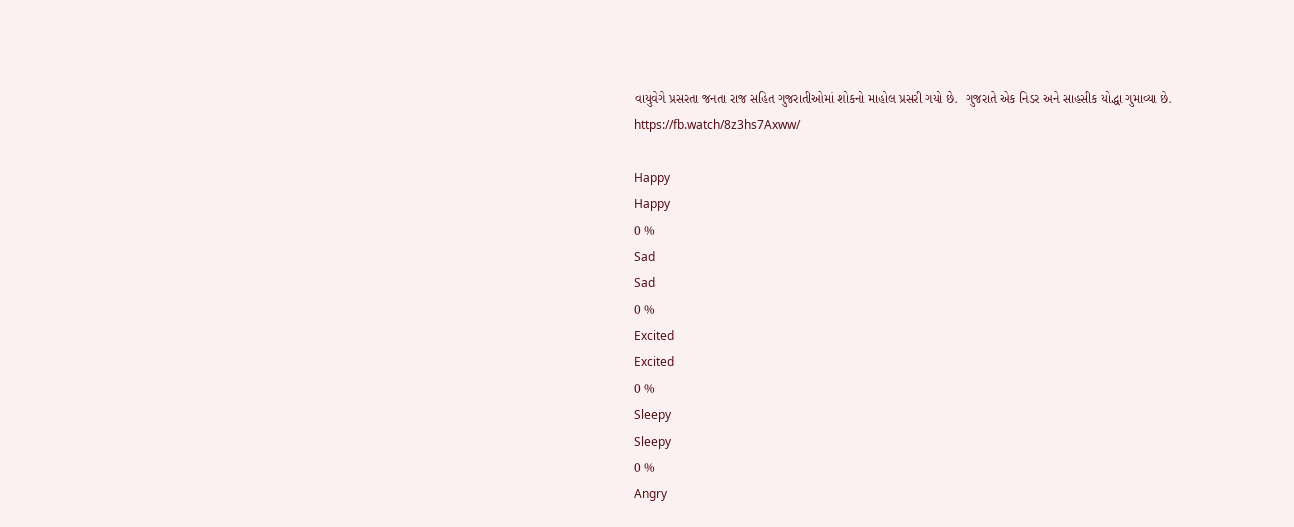વાયુવેગે પ્રસરતા જનતા રાજ સહિત ગુજરાતીઓમાં શોકનો માહોલ પ્રસરી ગયો છે.  ગુજરાતે એક નિડર અને સાહસીક યોદ્ધા ગુમાવ્યા છે.  https://fb.watch/8z3hs7Axww/

Happy
Happy
0 %
Sad
Sad
0 %
Excited
Excited
0 %
Sleepy
Sleepy
0 %
Angry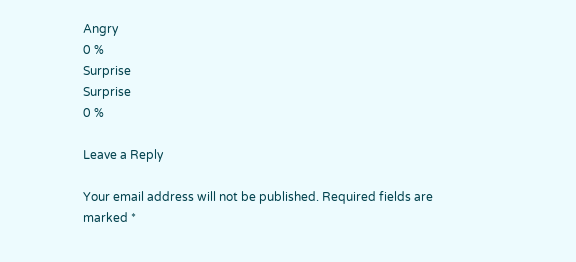Angry
0 %
Surprise
Surprise
0 %

Leave a Reply

Your email address will not be published. Required fields are marked *